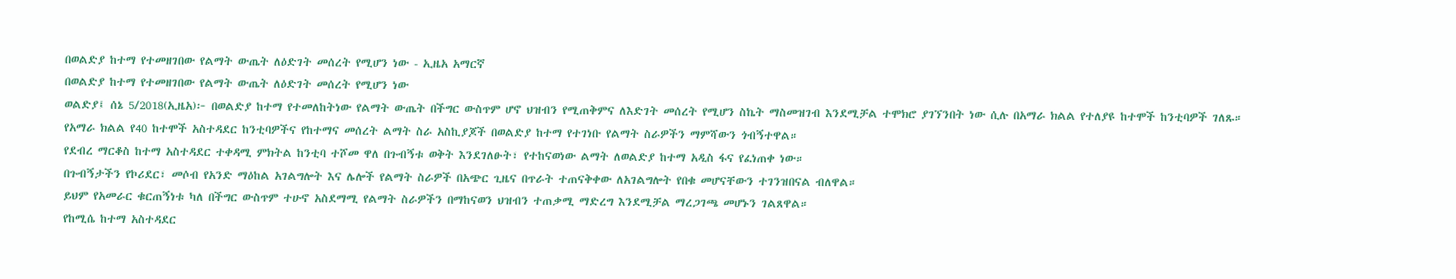በወልድያ ከተማ የተመዘገበው የልማት ውጤት ለዕድገት መሰረት የሚሆን ነው - ኢዜአ አማርኛ
በወልድያ ከተማ የተመዘገበው የልማት ውጤት ለዕድገት መሰረት የሚሆን ነው
ወልድያ፤ ሰኔ 5/2018(ኢዜአ)፦ በወልድያ ከተማ የተመለከትነው የልማት ውጤት በችግር ውስጥም ሆኖ ህዝብን የሚጠቅምና ለእድገት መሰረት የሚሆን ስኬት ማስመዝገብ እንደሚቻል ተሞክሮ ያገኘንበት ነው ሲሉ በአማራ ክልል የተለያዩ ከተሞች ከንቲባዎች ገለጹ።
የአማራ ክልል የ40 ከተሞች አስተዳደር ከንቲባዎችና የከተማና መሰረት ልማት ስራ አስኪያጆች በወልድያ ከተማ የተገነቡ የልማት ስራዎችን ማምሻውን ጎብኝተዋል።
የደብረ ማርቆስ ከተማ አስተዳደር ተቀዳሚ ምክትል ከንቲባ ተሾመ ዋለ በጉብኝቱ ወቅት እንደገለፁት፣ የተከናወነው ልማት ለወልድያ ከተማ አዲስ ፋና የፈነጠቀ ነው።
በጉብኝታችን የኮሪደር፣ መሶብ የአንድ ማዕከል አገልግሎት እና ሌሎች የልማት ስራዎች በአጭር ጊዜና በጥራት ተጠናቅቀው ለአገልግሎት የበቁ መሆናቸውን ተገንዝበናል ብለዋል።
ይህም የአመራር ቁርጠኝነቱ ካለ በችግር ውስጥም ተሁኖ አስደማሚ የልማት ስራዎችን በማከናወን ህዝብን ተጠቃሚ ማድረግ እንደሚቻል ማረጋገጫ መሆኑን ገልጸዋል።
የከሚሴ ከተማ አስተዳደር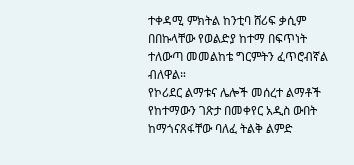ተቀዳሚ ምክትል ከንቲባ ሸሪፍ ቃሲም በበኩላቸው የወልድያ ከተማ በፍጥነት ተለውጣ መመልከቴ ግርምትን ፈጥሮብኛል ብለዋል።
የኮሪደር ልማቱና ሌሎች መሰረተ ልማቶች የከተማውን ገጽታ በመቀየር አዲስ ውበት ከማጎናጸፋቸው ባለፈ ትልቅ ልምድ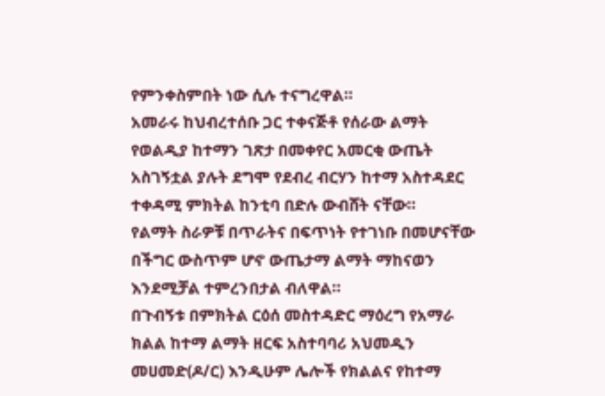የምንቀስምበት ነው ሲሉ ተናግረዋል።
አመራሩ ከህብረተሰቡ ጋር ተቀናጅቶ የሰራው ልማት የወልዲያ ከተማን ገጽታ በመቀየር አመርቂ ውጤት አስገኝቷል ያሉት ደግሞ የደብረ ብርሃን ከተማ አስተዳደር ተቀዳሚ ምክትል ከንቲባ በድሉ ውብሸት ናቸው።
የልማት ስራዎቹ በጥራትና በፍጥነት የተገነቡ በመሆናቸው በችግር ውስጥም ሆኖ ውጤታማ ልማት ማከናወን እንደሚቻል ተምረንበታል ብለዋል።
በጉብኝቱ በምክትል ርዕሰ መስተዳድር ማዕረግ የአማራ ክልል ከተማ ልማት ዘርፍ አስተባባሪ አህመዲን መሀመድ(ዶ/ር) እንዲሁም ሌሎች የክልልና የከተማ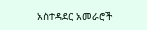አስተዳደር አመራሮች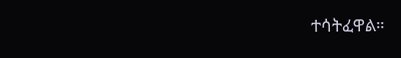ተሳትፈዋል።